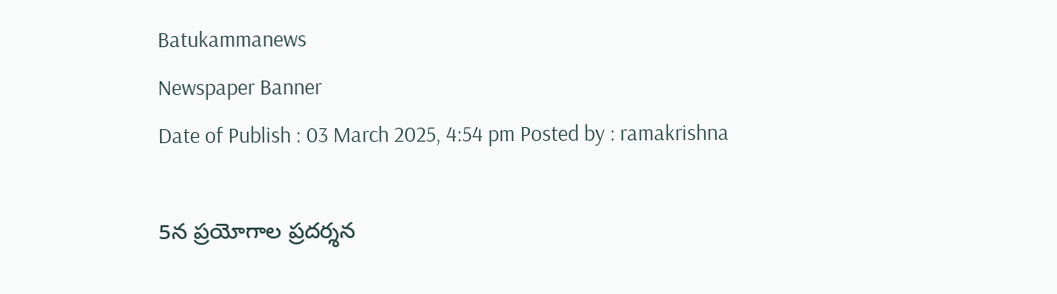Batukammanews
Newspaper Banner
Date of Publish : 03 March 2025, 4:54 pm Posted by : ramakrishna

5న ప్రయోగాల ప్రదర్శన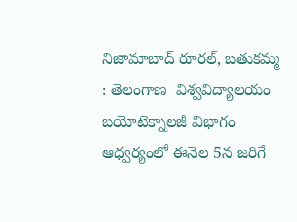నిజామాబాద్ రూరల్, బతుకమ్మ : తెలంగాణ  విశ్వవిద్యాలయం  బయోటెక్నాలజీ విభాగం ఆధ్వర్యంలో ఈనెల 5న జరిగే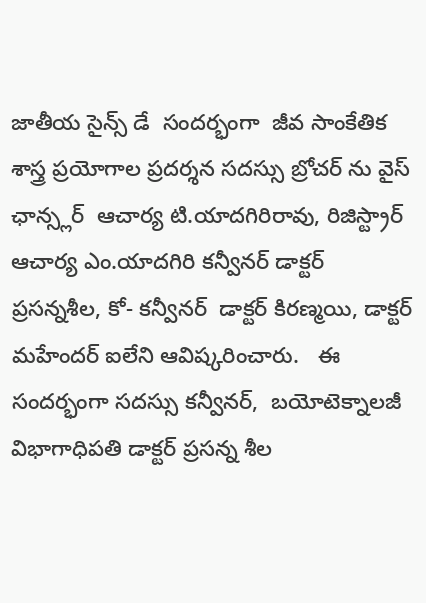జాతీయ సైన్స్ డే  సందర్భంగా  జీవ సాంకేతిక  శాస్త్ర ప్రయోగాల ప్రదర్శన సదస్సు బ్రోచర్ ను వైస్ ఛాన్స్లర్  ఆచార్య టి.యాదగిరిరావు, రిజిస్ట్రార్ ఆచార్య ఎం.యాదగిరి కన్వీనర్ డాక్టర్ ప్రసన్నశీల, కో- కన్వీనర్  డాక్టర్ కిరణ్మయి, డాక్టర్ మహేందర్ ఐలేని ఆవిష్కరించారు.   ఈ సందర్భంగా సదస్సు కన్వీనర్,  బయోటెక్నాలజీ  విభాగాధిపతి డాక్టర్ ప్రసన్న శీల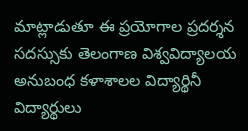మాట్లాడుతూ ఈ ప్రయోగాల ప్రదర్శన సదస్సుకు తెలంగాణ విశ్వవిద్యాలయ అనుబంధ కళాశాలల విద్యార్థినీ విద్యార్థులు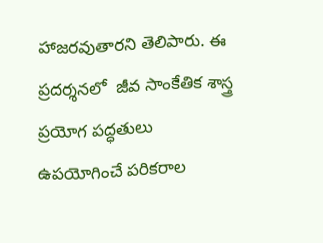హాజరవుతారని తెలిపారు. ఈ ప్రదర్శనలో  జీవ సాంకేతిక శాస్త్ర ప్రయోగ పద్ధతులు ఉపయోగించే పరికరాల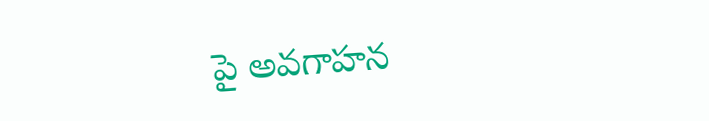పై అవగాహన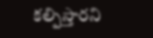కల్పిస్తారని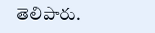తెలిపారు.